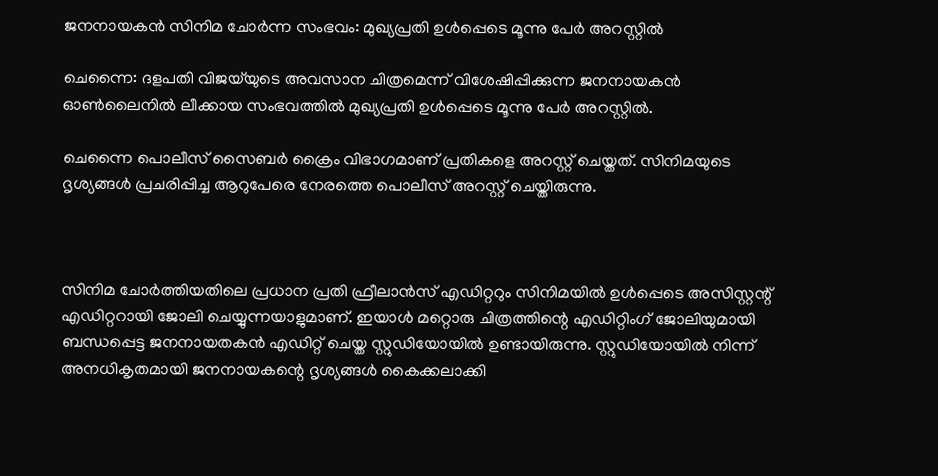ജനനായകൻ സിനിമ ചോര്‍ന്ന സംഭവം: മുഖ്യപ്രതി ഉള്‍പ്പെടെ മൂന്നു പേര്‍ അറസ്റ്റില്‍

ചെന്നൈ: ദളപതി വിജയ്‌യുടെ അവസാന ചിത്രമെന്ന് വിശേഷിപ്പിക്കുന്ന ജനനായകൻ ഓണ്‍ലൈനില്‍ ലീക്കായ സംഭവത്തില്‍ മുഖ്യപ്രതി ഉള്‍പ്പെടെ മൂന്നു പേർ അറസ്റ്റില്‍.

ചെന്നൈ പൊലീസ് സൈബർ ക്രൈം വിഭാഗമാണ് പ്രതികളെ അറസ്റ്റ് ചെയ്തത്. സിനിമയുടെ ദൃശ്യങ്ങള്‍ പ്രചരിപ്പിച്ച ആറുപേരെ നേരത്തെ പൊലീസ് അറസ്റ്റ് ചെയ്തിരുന്നു.



സിനിമ ചോർത്തിയതിലെ പ്രധാന പ്രതി ഫ്രീലാൻസ് എഡിറ്ററും സിനിമയില്‍ ഉള്‍പ്പെടെ അസിസ്റ്റന്റ് എഡിറ്ററായി ജോലി ചെയ്യുന്നയാളുമാണ്. ഇയാള്‍ മറ്റൊരു ചിത്രത്തിന്റെ എഡിറ്റിംഗ് ജോലിയുമായി ബന്ധപ്പെട്ട ജനനായതകൻ എഡിറ്റ് ചെയ്ത സ്റ്റു‌ഡിയോയില്‍ ഉണ്ടായിരുന്നു. സ്റ്റുഡിയോയില്‍ നിന്ന് അനധികൃതമായി ജനനായകന്റെ ദൃശ്യങ്ങള്‍ കൈക്കലാക്കി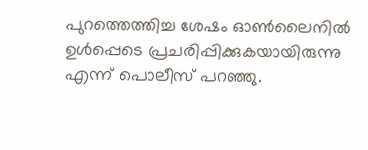പുറത്തെത്തിച്ച ശേഷം ഓണ്‍ലൈനില്‍ ഉള്‍പ്പെടെ പ്രചരിപ്പിക്കുകയായിരുന്നു എന്ന് പൊലീസ് പറഞ്ഞു.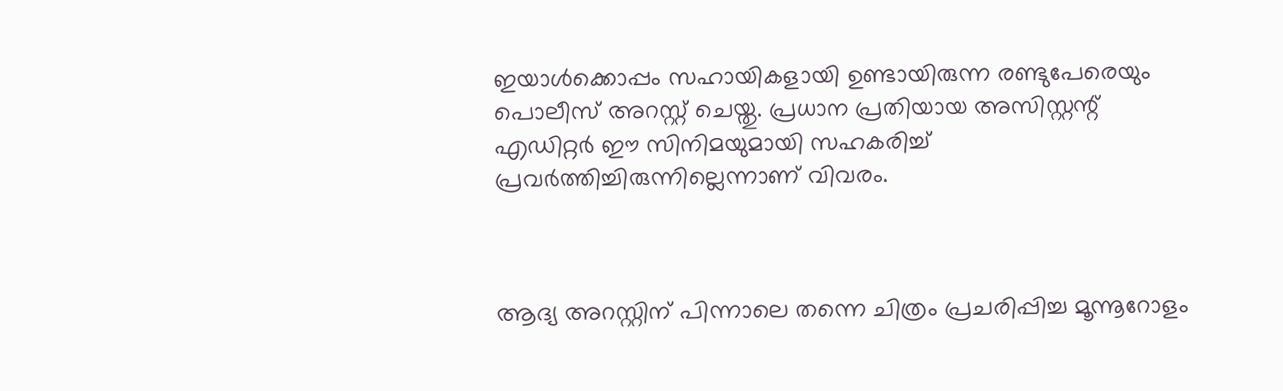ഇയാള്‍ക്കൊപ്പം സഹായികളായി ഉണ്ടായിരുന്ന രണ്ടുപേരെയും പൊലീസ് അറസ്റ്റ് ചെയ്തു. പ്രധാന പ്രതിയായ അസിസ്റ്റന്റ് എഡിറ്റർ ഈ സിനിമയുമായി സഹകരിച്ച്‌ പ്രവർത്തിച്ചിരുന്നില്ലെന്നാണ് വിവരം.



ആദ്യ അറസ്റ്റിന് പിന്നാലെ തന്നെ ചിത്രം പ്രചരിപ്പിച്ച മൂന്നൂറോളം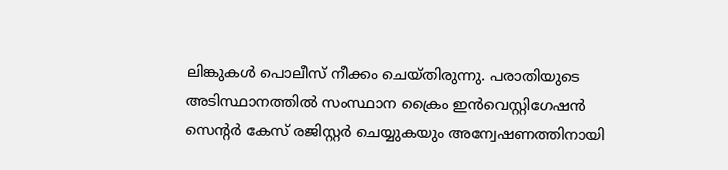ലിങ്കുകള്‍ പൊലീസ് നീക്കം ചെയ്തിരുന്നു. പരാതിയുടെ അടിസ്ഥാനത്തില്‍ സംസ്ഥാന ക്രൈം ഇൻവെസ്റ്റിഗേഷൻ സെന്റർ കേസ് രജിസ്റ്റർ ചെയ്യുകയും അന്വേഷണത്തിനായി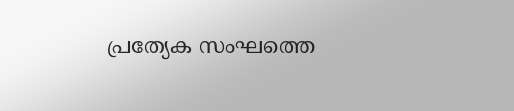പ്രത്യേക സംഘത്തെ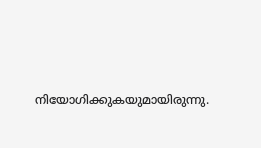നിയോഗിക്കുകയുമായിരുന്നു.